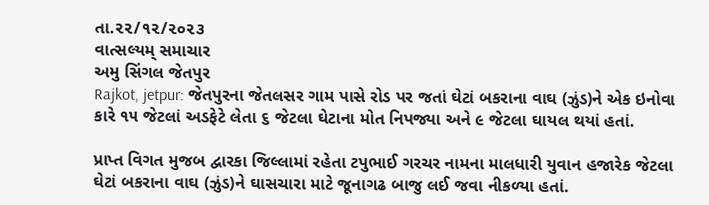તા.૨૨/૧૨/૨૦૨૩
વાત્સલ્યમ્ સમાચાર
અમુ સિંગલ જેતપુર
Rajkot, jetpur: જેતપુરના જેતલસર ગામ પાસે રોડ પર જતાં ઘેટાં બકરાના વાઘ (ઝુંડ)ને એક ઇનોવા કારે ૧૫ જેટલાં અડફેટે લેતા ૬ જેટલા ઘેટાના મોત નિપજ્યા અને ૯ જેટલા ઘાયલ થયાં હતાં.

પ્રાપ્ત વિગત મુજબ દ્વારકા જિલ્લામાં રહેતા ટપુભાઈ ગરચર નામના માલધારી યુવાન હજારેક જેટલા ઘેટાં બકરાના વાઘ (ઝુંડ)ને ઘાસચારા માટે જૂનાગઢ બાજુ લઈ જવા નીકળ્યા હતાં.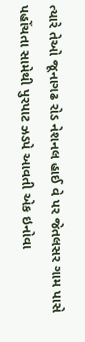ત્યારે તેઓ જૂનાગઢ રોડ નેશનલ હાઈ વે પર જેતલસર ગામ પાસે પહોંચતા સામેથી પુરપાટ ઝડપે આવતી એક ઇનોવા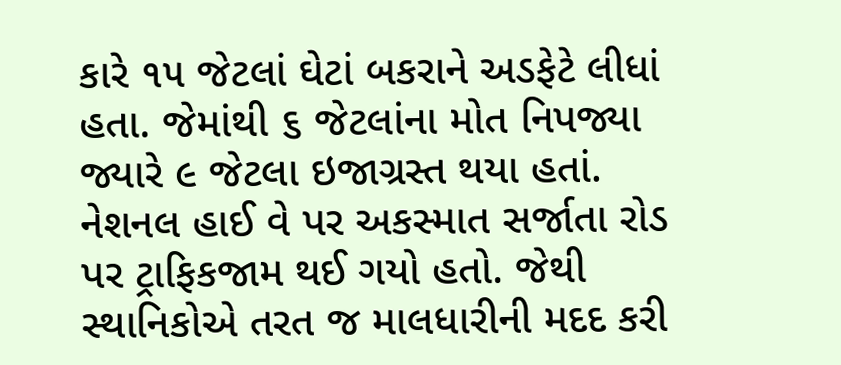કારે ૧૫ જેટલાં ઘેટાં બકરાને અડફેટે લીધાં હતા. જેમાંથી ૬ જેટલાંના મોત નિપજ્યા જ્યારે ૯ જેટલા ઇજાગ્રસ્ત થયા હતાં.
નેશનલ હાઈ વે પર અકસ્માત સર્જાતા રોડ પર ટ્રાફિકજામ થઈ ગયો હતો. જેથી સ્થાનિકોએ તરત જ માલધારીની મદદ કરી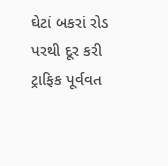ઘેટાં બકરાં રોડ પરથી દૂર કરી ટ્રાફિક પૂર્વવત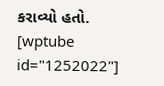કરાવ્યો હતો.
[wptube id="1252022"]